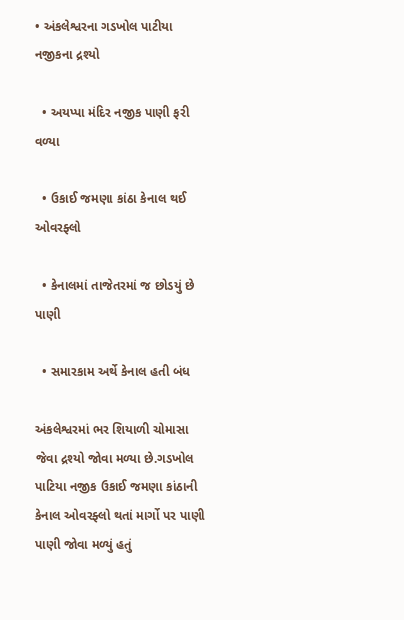• અંકલેશ્વરના ગડખોલ પાટીયા નજીકના દ્રશ્યો

  • અયપ્પા મંદિર નજીક પાણી ફરી વળ્યા

  • ઉકાઈ જમણા કાંઠા કેનાલ થઈ ઓવરફ્લો

  • કેનાલમાં તાજેતરમાં જ છોડયું છે પાણી

  • સમારકામ અર્થે કેનાલ હતી બંધ

અંકલેશ્વરમાં ભર શિયાળી ચોમાસા જેવા દ્રશ્યો જોવા મળ્યા છે.ગડખોલ પાટિયા નજીક ઉકાઈ જમણા કાંઠાની કેનાલ ઓવરફ્લો થતાં માર્ગો પર પાણી પાણી જોવા મળ્યું હતું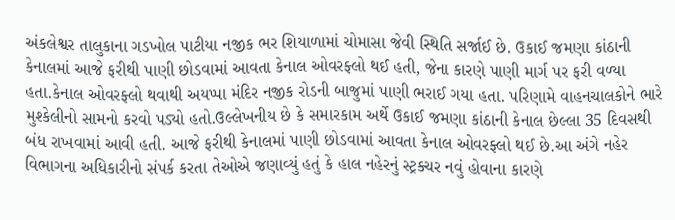અંકલેશ્વર તાલુકાના ગડખોલ પાટીયા નજીક ભર શિયાળામાં ચોમાસા જેવી સ્થિતિ સર્જાઈ છે. ઉકાઈ જમણા કાંઠાની કેનાલમાં આજે ફરીથી પાણી છોડવામાં આવતા કેનાલ ઓવરફ્લો થઈ હતી, જેના કારણે પાણી માર્ગ પર ફરી વળ્યા હતા.કેનાલ ઓવરફ્લો થવાથી અયપ્પા મંદિર નજીક રોડની બાજુમાં પાણી ભરાઈ ગયા હતા. પરિણામે વાહનચાલકોને ભારે મુશ્કેલીનો સામનો કરવો પડ્યો હતો.ઉલ્લેખનીય છે કે સમારકામ અર્થે ઉકાઈ જમણા કાંઠાની કેનાલ છેલ્લા 35 દિવસથી બંધ રાખવામાં આવી હતી. આજે ફરીથી કેનાલમાં પાણી છોડવામાં આવતા કેનાલ ઓવરફ્લો થઈ છે.આ અંગે નહેર વિભાગના અધિકારીનો સંપર્ક કરતા તેઓએ જણાવ્યું હતું કે હાલ નહેરનું સ્ટ્રક્ચર નવું હોવાના કારણે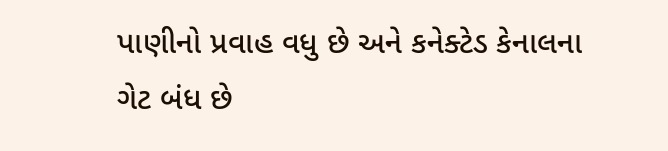પાણીનો પ્રવાહ વધુ છે અને કનેક્ટેડ કેનાલના ગેટ બંધ છે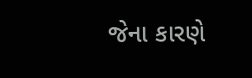જેના કારણે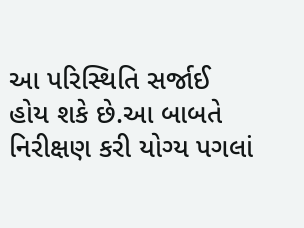આ પરિસ્થિતિ સર્જાઈ હોય શકે છે.આ બાબતે નિરીક્ષણ કરી યોગ્ય પગલાં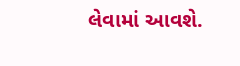લેવામાં આવશે.